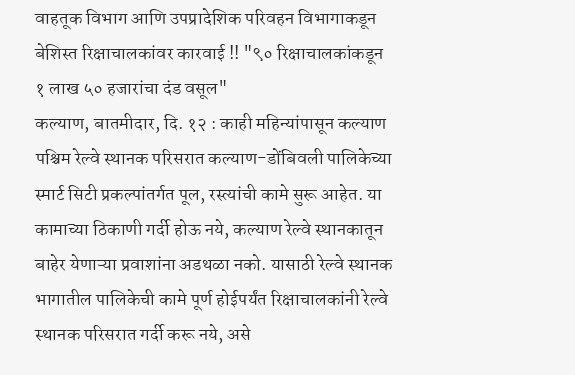वाहतूक विभाग आणि उपप्रादेशिक परिवहन विभागाकडून बेशिस्त रिक्षाचालकांवर कारवाई !! "९० रिक्षाचालकांकडून १ लाख ५० हजारांचा दंड वसूल"
कल्याण, बातमीदार, दि. १२ : काही महिन्यांपासून कल्याण पश्चिम रेल्वे स्थानक परिसरात कल्याण-डोंबिवली पालिकेच्या स्मार्ट सिटी प्रकल्पांतर्गत पूल, रस्त्यांची कामे सुरू आहेत. या कामाच्या ठिकाणी गर्दी होऊ नये, कल्याण रेल्वे स्थानकातून बाहेर येणाऱ्या प्रवाशांना अडथळा नको. यासाठी रेल्वे स्थानक भागातील पालिकेची कामे पूर्ण होईपर्यंत रिक्षाचालकांनी रेल्वे स्थानक परिसरात गर्दी करू नये, असे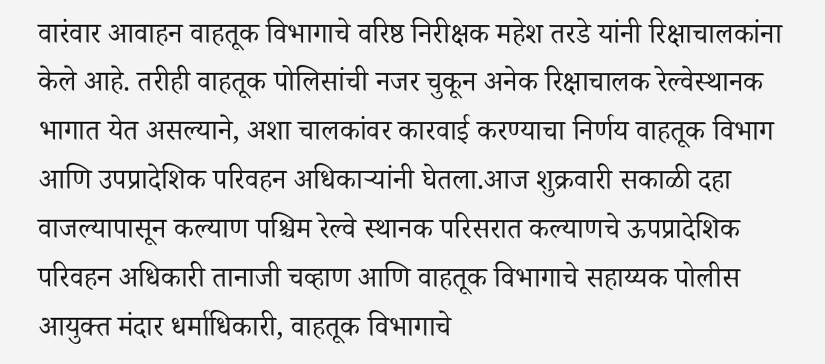वारंवार आवाहन वाहतूक विभागाचे वरिष्ठ निरीक्षक महेश तरडे यांनी रिक्षाचालकांना केले आहे. तरीही वाहतूक पोलिसांची नजर चुकून अनेक रिक्षाचालक रेल्वेस्थानक भागात येत असल्याने, अशा चालकांवर कारवाई करण्याचा निर्णय वाहतूक विभाग आणि उपप्रादेशिक परिवहन अधिकाऱ्यांनी घेतला.आज शुक्रवारी सकाळी दहा वाजल्यापासून कल्याण पश्चिम रेल्वे स्थानक परिसरात कल्याणचे ऊपप्रादेशिक परिवहन अधिकारी तानाजी चव्हाण आणि वाहतूक विभागाचे सहाय्यक पोलीस आयुक्त मंदार धर्माधिकारी, वाहतूक विभागाचे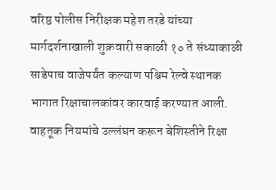वरिष्ठ पोलीस निरीक्षक महेश तरडे यांच्या मार्गदर्शनाखाली शुक्रवारी सकाळी १० ते संध्याकाळी साडेपाच वाजेपर्यंत कल्याण पश्चिम रेल्वे स्थानक भागात रिक्षाचालकांवर कारवाई करण्यात आली. वाहतूक नियमांचे उल्लंघन करून बेशिस्तीने रिक्षा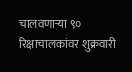चालवणाऱ्या ९० रिक्षाचालकांवर शुक्रवारी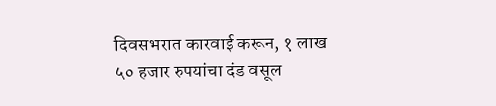दिवसभरात कारवाई करून, १ लाख ५० हजार रुपयांचा दंड वसूल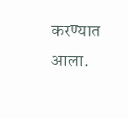करण्यात आला.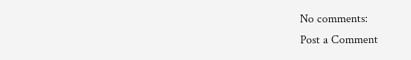No comments:
Post a Comment